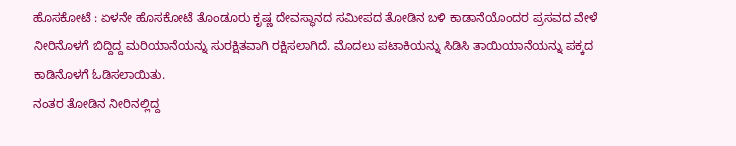ಹೊಸಕೋಟೆ : ಏಳನೇ ಹೊಸಕೋಟೆ ತೊಂಡೂರು ಕೃಷ್ಣ ದೇವಸ್ಥಾನದ ಸಮೀಪದ ತೋಡಿನ ಬಳಿ ಕಾಡಾನೆಯೊಂದರ ಪ್ರಸವದ ವೇಳೆ ನೀರಿನೊಳಗೆ ಬಿದ್ದಿದ್ದ ಮರಿಯಾನೆಯನ್ನು ಸುರಕ್ಷಿತವಾಗಿ ರಕ್ಷಿಸಲಾಗಿದೆ. ಮೊದಲು ಪಟಾಕಿಯನ್ನು ಸಿಡಿಸಿ ತಾಯಿಯಾನೆಯನ್ನು ಪಕ್ಕದ ಕಾಡಿನೊಳಗೆ ಓಡಿಸಲಾಯಿತು.
ನಂತರ ತೋಡಿನ ನೀರಿನಲ್ಲಿದ್ದ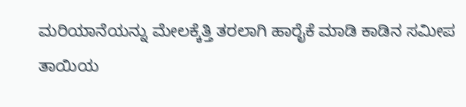ಮರಿಯಾನೆಯನ್ನು ಮೇಲಕ್ಕೆತ್ತಿ ತರಲಾಗಿ ಹಾರೈಕೆ ಮಾಡಿ ಕಾಡಿನ ಸಮೀಪ ತಾಯಿಯ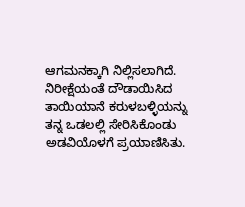ಆಗಮನಕ್ಕಾಗಿ ನಿಲ್ಲಿಸಲಾಗಿದೆ. ನಿರೀಕ್ಷೆಯಂತೆ ದೌಡಾಯಿಸಿದ ತಾಯಿಯಾನೆ ಕರುಳಬಳ್ಳಿಯನ್ನು ತನ್ನ ಒಡಲಲ್ಲಿ ಸೇರಿಸಿಕೊಂಡು ಅಡವಿಯೊಳಗೆ ಪ್ರಯಾಣಿಸಿತು.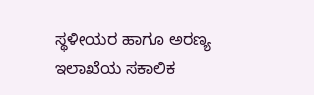ಸ್ಥಳೀಯರ ಹಾಗೂ ಅರಣ್ಯ ಇಲಾಖೆಯ ಸಕಾಲಿಕ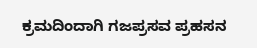ಕ್ರಮದಿಂದಾಗಿ ಗಜಪ್ರಸವ ಪ್ರಹಸನ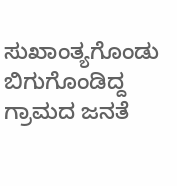ಸುಖಾಂತ್ಯಗೊಂಡು ಬಿಗುಗೊಂಡಿದ್ದ ಗ್ರಾಮದ ಜನತೆ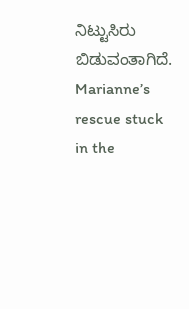ನಿಟ್ಟುಸಿರು ಬಿಡುವಂತಾಗಿದೆ.
Marianne’s rescue stuck in the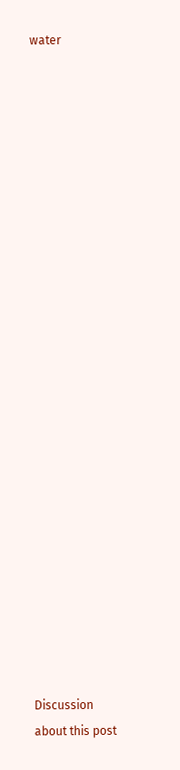water

























Discussion about this post